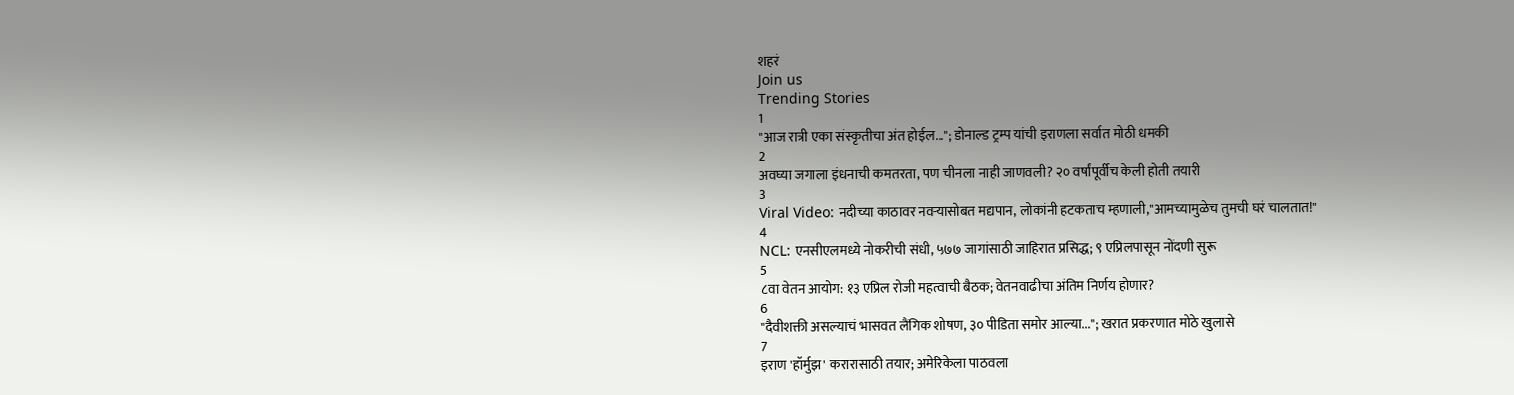शहरं
Join us
Trending Stories
1
"आज रात्री एका संस्कृतीचा अंत होईल..."; डोनाल्ड ट्रम्प यांची इराणला सर्वात मोठी धमकी
2
अवघ्या जगाला इंधनाची कमतरता, पण चीनला नाही जाणवली? २० वर्षांपूर्वीच केली होती तयारी
3
Viral Video: नदीच्या काठावर नवऱ्यासोबत मद्यपान, लोकांनी हटकताच म्हणाली,"आमच्यामुळेच तुमची घरं चालतात!"
4
NCL: एनसीएलमध्ये नोकरीची संधी, ५७७ जागांसाठी जाहिरात प्रसिद्ध; ९ एप्रिलपासून नोंदणी सुरू
5
८वा वेतन आयोग: १३ एप्रिल रोजी महत्वाची बैठक; वेतनवाढीचा अंतिम निर्णय होणार?
6
"दैवीशक्ती असल्याचं भासवत लैंगिक शोषण, ३० पीडिता समोर आल्या..."; खरात प्रकरणात मोठे खुलासे
7
इराण 'हॉर्मुझ' करारासाठी तयार; अमेरिकेला पाठवला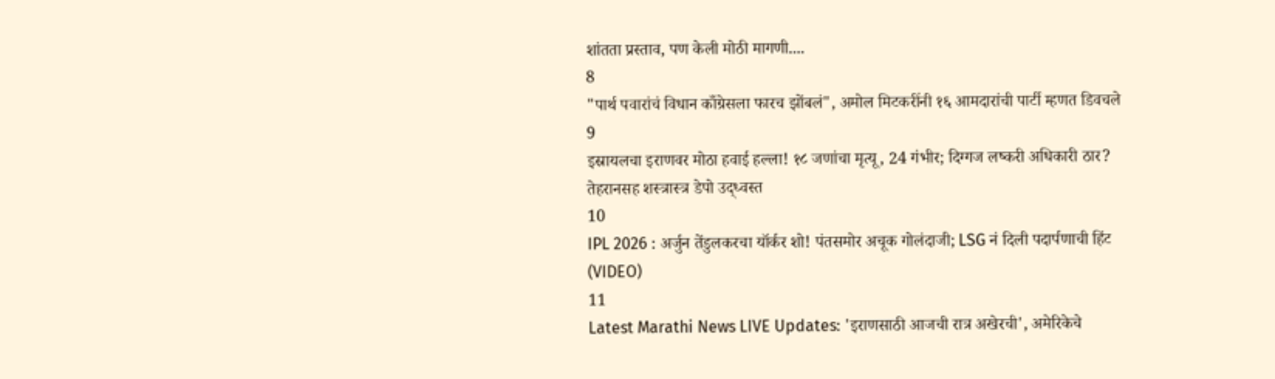शांतता प्रस्ताव, पण केली मोठी मागणी....
8
"पार्थ पवारांचं विधान काँग्रेसला फारच झोंबलं", अमोल मिटकरींनी १६ आमदारांची पार्टी म्हणत डिवचले
9
इस्रायलचा इराणवर मोठा हवाई हल्ला! १८ जणांचा मृत्यू, 24 गंभीर; दिग्गज लष्करी अधिकारी ठार? तेहरानसह शस्त्रास्त्र डेपो उद्ध्वस्त
10
IPL 2026 : अर्जुन तेंडुलकरचा यॉर्कर शो! पंतसमोर अचूक गोलंदाजी; LSG नं दिली पदार्पणाची हिंट (VIDEO)
11
Latest Marathi News LIVE Updates: 'इराणसाठी आजची रात्र अखेरची', अमेरिकेचे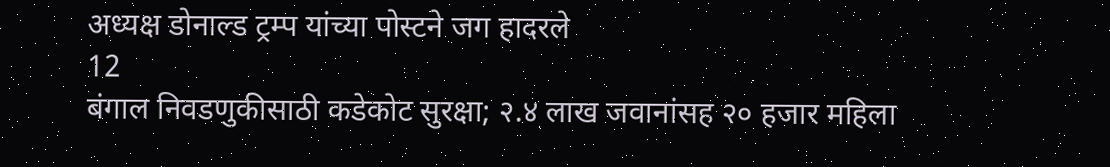अध्यक्ष डोनाल्ड ट्रम्प यांच्या पोस्टने जग हादरले
12
बंगाल निवडणुकीसाठी कडेकोट सुरक्षा; २.४ लाख जवानांसह २० हजार महिला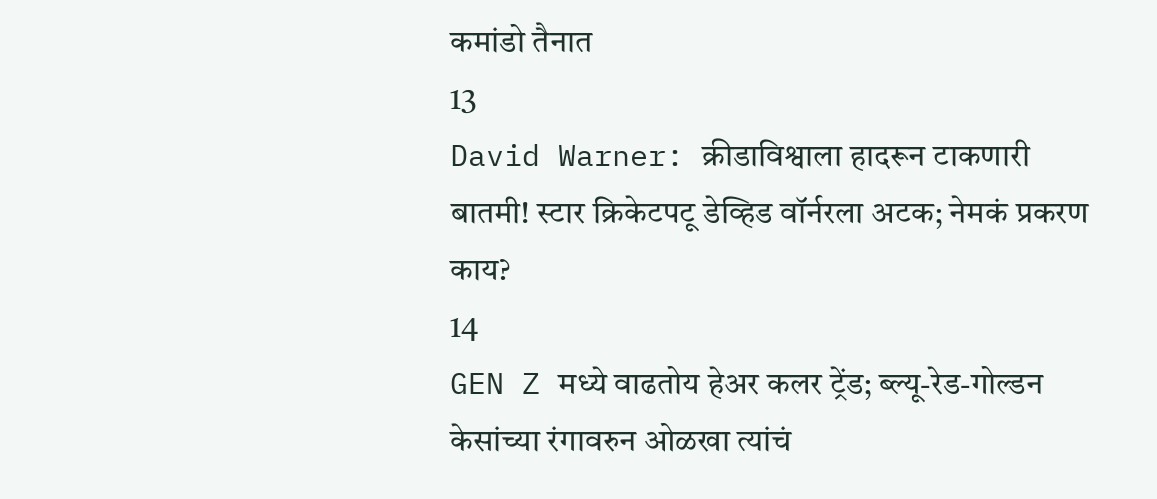कमांडो तैनात
13
David Warner: क्रीडाविश्वाला हादरून टाकणारी बातमी! स्टार क्रिकेटपटू डेव्हिड वॉर्नरला अटक; नेमकं प्रकरण काय?
14
GEN Z मध्ये वाढतोय हेअर कलर ट्रेंड; ब्ल्यू-रेड-गोल्डन केसांच्या रंगावरुन ओळखा त्यांचं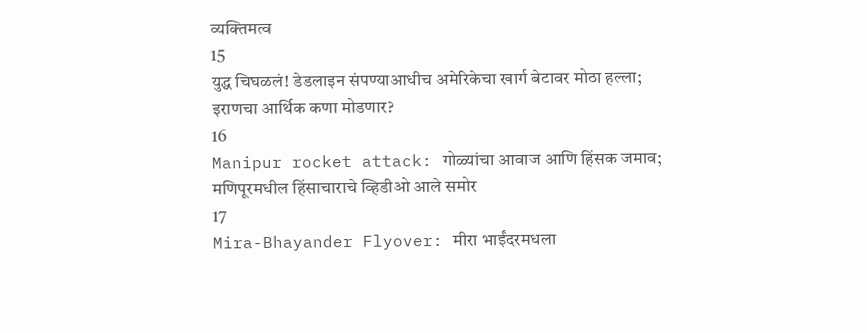व्यक्तिमत्व
15
युद्ध चिघळलं! डेडलाइन संपण्याआधीच अमेरिकेचा खार्ग बेटावर मोठा हल्ला; इराणचा आर्थिक कणा मोडणार?
16
Manipur rocket attack: गोळ्यांचा आवाज आणि हिंसक जमाव;  मणिपूरमधील हिंसाचाराचे व्हिडीओ आले समोर
17
Mira-Bhayander Flyover: मीरा भाईंदरमधला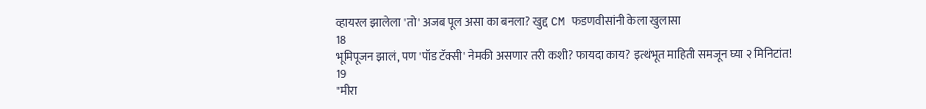व्हायरल झालेला 'तो' अजब पूल असा का बनला? खुद्द CM फडणवीसांनी केला खुलासा
18
भूमिपूजन झालं, पण 'पॉड टॅक्सी' नेमकी असणार तरी कशी? फायदा काय? इत्थंभूत माहिती समजून घ्या २ मिनिटांत!
19
"मीरा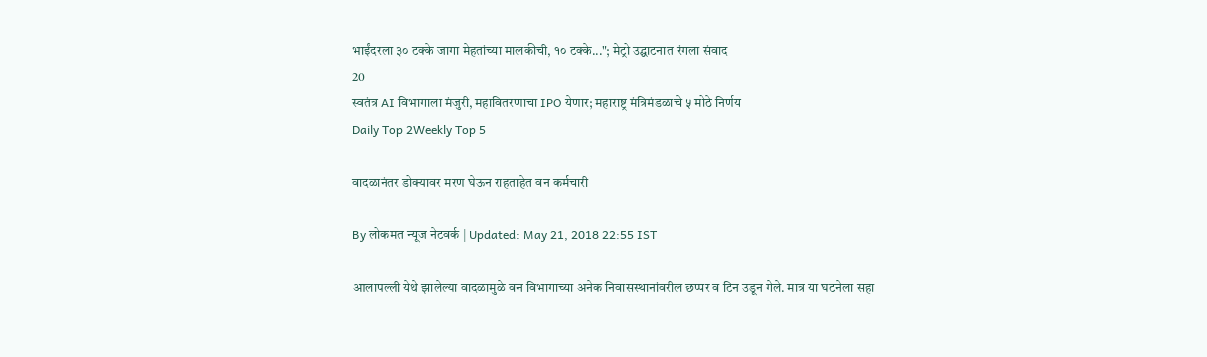भाईंदरला ३० टक्के जागा मेहतांच्या मालकीची, १० टक्के..."; मेट्रो उद्घाटनात रंगला संवाद
20
स्वतंत्र AI विभागाला मंजुरी, महावितरणाचा IPO येणार; महाराष्ट्र मंत्रिमंडळाचे ५ मोठे निर्णय
Daily Top 2Weekly Top 5

वादळानंतर डोक्यावर मरण घेऊन राहताहेत वन कर्मचारी

By लोकमत न्यूज नेटवर्क | Updated: May 21, 2018 22:55 IST

आलापल्ली येथे झालेल्या वादळामुळे वन विभागाच्या अनेक निवासस्थानांवरील छप्पर व टिन उडून गेले. मात्र या घटनेला सहा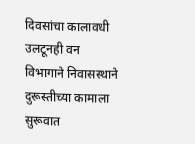दिवसांचा कालावधी उलटूनही वन विभागाने निवासस्थाने दुरूस्तीच्या कामाला सुरूवात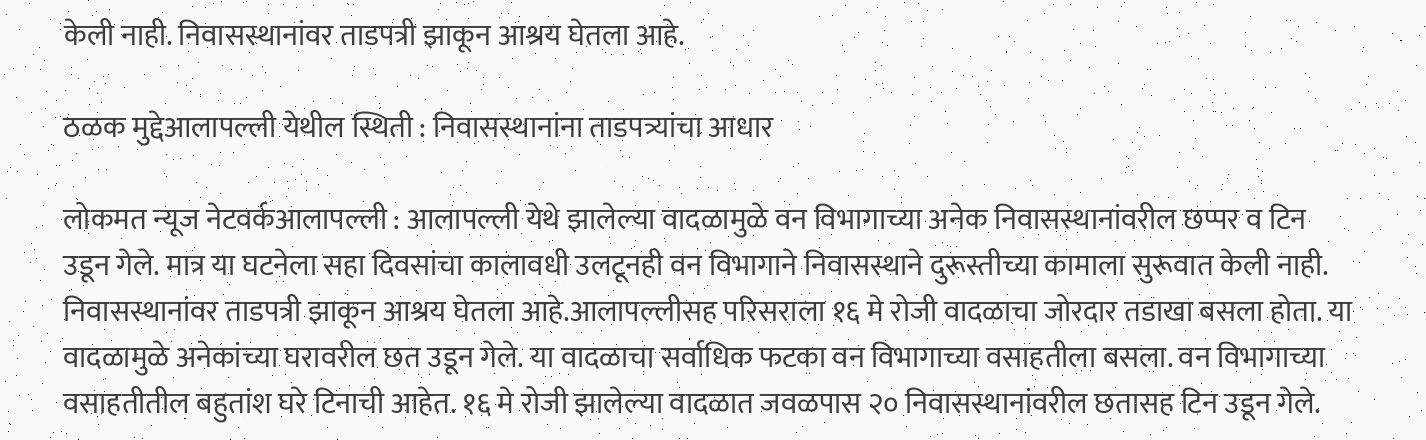केली नाही. निवासस्थानांवर ताडपत्री झाकून आश्रय घेतला आहे.

ठळक मुद्देआलापल्ली येथील स्थिती : निवासस्थानांना ताडपत्र्यांचा आधार

लोकमत न्यूज नेटवर्कआलापल्ली : आलापल्ली येथे झालेल्या वादळामुळे वन विभागाच्या अनेक निवासस्थानांवरील छप्पर व टिन उडून गेले. मात्र या घटनेला सहा दिवसांचा कालावधी उलटूनही वन विभागाने निवासस्थाने दुरूस्तीच्या कामाला सुरूवात केली नाही. निवासस्थानांवर ताडपत्री झाकून आश्रय घेतला आहे.आलापल्लीसह परिसराला १६ मे रोजी वादळाचा जोरदार तडाखा बसला होता. या वादळामुळे अनेकांच्या घरावरील छत उडून गेले. या वादळाचा सर्वाधिक फटका वन विभागाच्या वसाहतीला बसला. वन विभागाच्या वसाहतीतील बहुतांश घरे टिनाची आहेत. १६ मे रोजी झालेल्या वादळात जवळपास २० निवासस्थानांवरील छतासह टिन उडून गेले.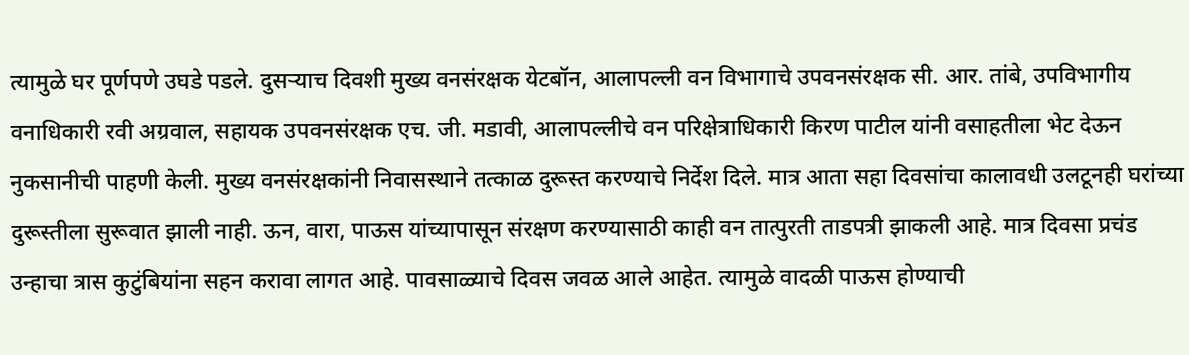त्यामुळे घर पूर्णपणे उघडे पडले. दुसऱ्याच दिवशी मुख्य वनसंरक्षक येटबॉन, आलापल्ली वन विभागाचे उपवनसंरक्षक सी. आर. तांबे, उपविभागीय वनाधिकारी रवी अग्रवाल, सहायक उपवनसंरक्षक एच. जी. मडावी, आलापल्लीचे वन परिक्षेत्राधिकारी किरण पाटील यांनी वसाहतीला भेट देऊन नुकसानीची पाहणी केली. मुख्य वनसंरक्षकांनी निवासस्थाने तत्काळ दुरूस्त करण्याचे निर्देश दिले. मात्र आता सहा दिवसांचा कालावधी उलटूनही घरांच्या दुरूस्तीला सुरूवात झाली नाही. ऊन, वारा, पाऊस यांच्यापासून संरक्षण करण्यासाठी काही वन तात्पुरती ताडपत्री झाकली आहे. मात्र दिवसा प्रचंड उन्हाचा त्रास कुटुंबियांना सहन करावा लागत आहे. पावसाळ्याचे दिवस जवळ आले आहेत. त्यामुळे वादळी पाऊस होण्याची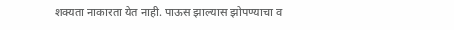शक्यता नाकारता येत नाही. पाऊस झाल्यास झोपण्याचा व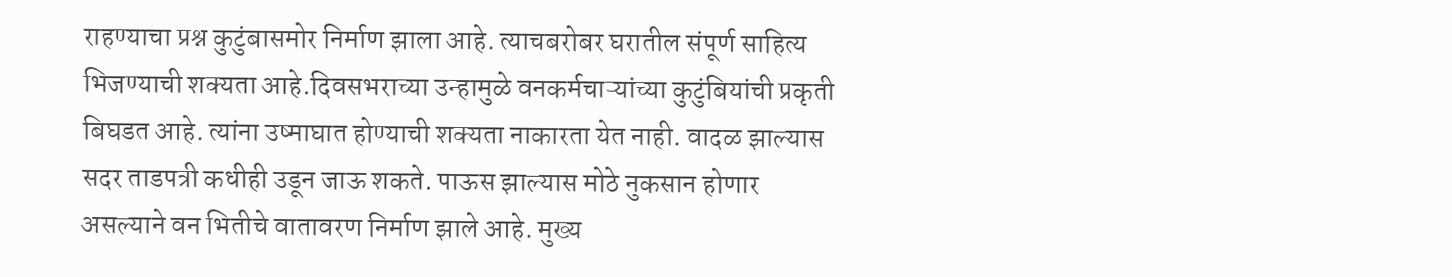राहण्याचा प्रश्न कुटुंबासमोर निर्माण झाला आहे. त्याचबरोबर घरातील संपूर्ण साहित्य भिजण्याची शक्यता आहे.दिवसभराच्या उन्हामुळे वनकर्मचाऱ्यांच्या कुटुंबियांची प्रकृती बिघडत आहे. त्यांना उष्माघात होण्याची शक्यता नाकारता येत नाही. वादळ झाल्यास सदर ताडपत्री कधीही उडून जाऊ शकते. पाऊस झाल्यास मोठे नुकसान होणार असल्याने वन भितीचे वातावरण निर्माण झाले आहे. मुख्य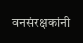वनसंरक्षकांनी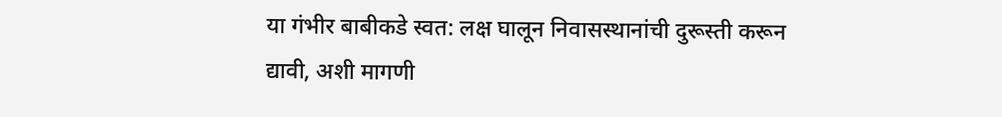या गंभीर बाबीकडे स्वत: लक्ष घालून निवासस्थानांची दुरूस्ती करून द्यावी, अशी मागणी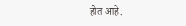होत आहे.